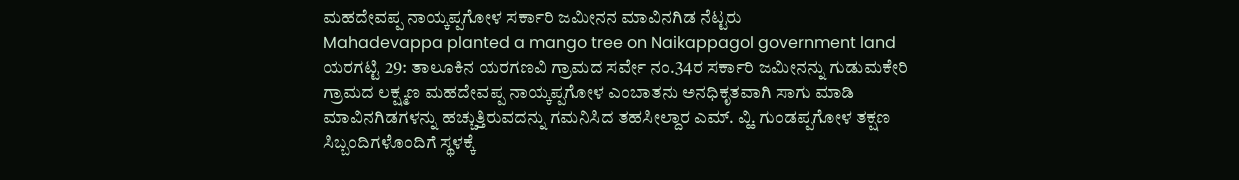ಮಹದೇವಪ್ಪ ನಾಯ್ಕಪ್ಪಗೋಳ ಸರ್ಕಾರಿ ಜಮೀನನ ಮಾವಿನಗಿಡ ನೆಟ್ಟರು
Mahadevappa planted a mango tree on Naikappagol government land
ಯರಗಟ್ಟಿ 29: ತಾಲೂಕಿನ ಯರಗಣವಿ ಗ್ರಾಮದ ಸರ್ವೇ ನಂ.34ರ ಸರ್ಕಾರಿ ಜಮೀನನ್ನು ಗುಡುಮಕೇರಿ ಗ್ರಾಮದ ಲಕ್ಷ್ಮಣ ಮಹದೇವಪ್ಪ ನಾಯ್ಕಪ್ಪಗೋಳ ಎಂಬಾತನು ಅನಧಿಕೃತವಾಗಿ ಸಾಗು ಮಾಡಿ ಮಾವಿನಗಿಡಗಳನ್ನು ಹಚ್ಚುತ್ತಿರುವದನ್ನು ಗಮನಿಸಿದ ತಹಸೀಲ್ದಾರ ಎಮ್. ವ್ಹಿ. ಗುಂಡಪ್ಪಗೋಳ ತಕ್ಷಣ ಸಿಬ್ಬಂದಿಗಳೊಂದಿಗೆ ಸ್ಥಳಕ್ಕೆ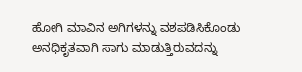ಹೋಗಿ ಮಾವಿನ ಅಗಿಗಳನ್ನು ವಶಪಡಿಸಿಕೊಂಡು ಅನಧಿಕೃತವಾಗಿ ಸಾಗು ಮಾಡುತ್ತಿರುವದನ್ನು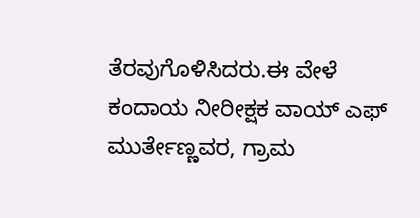ತೆರವುಗೊಳಿಸಿದರು.ಈ ವೇಳೆ ಕಂದಾಯ ನೀರೀಕ್ಷಕ ವಾಯ್ ಎಫ್ ಮುರ್ತೇಣ್ಣವರ, ಗ್ರಾಮ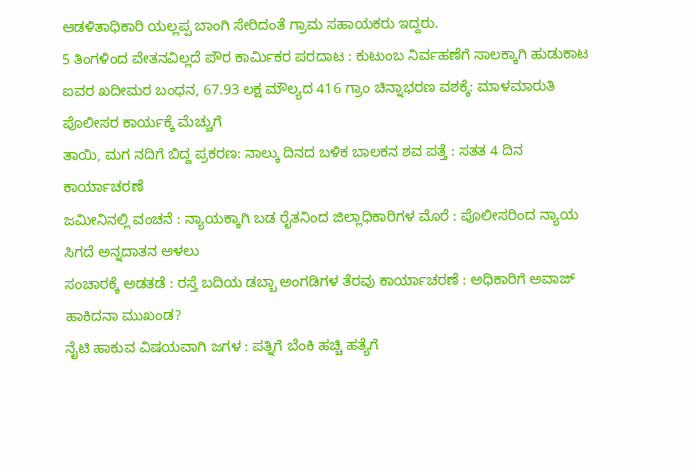ಆಡಳಿತಾಧಿಕಾರಿ ಯಲ್ಲಪ್ಪ ಬಾಂಗಿ ಸೇರಿದಂತೆ ಗ್ರಾಮ ಸಹಾಯಕರು ಇದ್ದರು.
5 ತಿಂಗಳಿಂದ ವೇತನವಿಲ್ಲದೆ ಪೌರ ಕಾರ್ಮಿಕರ ಪರದಾಟ : ಕುಟುಂಬ ನಿರ್ವಹಣೆಗೆ ಸಾಲಕ್ಕಾಗಿ ಹುಡುಕಾಟ
ಐವರ ಖದೀಮರ ಬಂಧನ, 67.93 ಲಕ್ಷ ಮೌಲ್ಯದ 416 ಗ್ರಾಂ ಚಿನ್ನಾಭರಣ ವಶಕ್ಕೆ: ಮಾಳಮಾರುತಿ ಪೊಲೀಸರ ಕಾರ್ಯಕ್ಕೆ ಮೆಚ್ಚುಗೆ
ತಾಯಿ, ಮಗ ನದಿಗೆ ಬಿದ್ದ ಪ್ರಕರಣ: ನಾಲ್ಕು ದಿನದ ಬಳಿಕ ಬಾಲಕನ ಶವ ಪತ್ತೆ : ಸತತ 4 ದಿನ ಕಾರ್ಯಾಚರಣೆ
ಜಮೀನಿನಲ್ಲಿ ವಂಚನೆ : ನ್ಯಾಯಕ್ಕಾಗಿ ಬಡ ರೈತನಿಂದ ಜಿಲ್ಲಾಧಿಕಾರಿಗಳ ಮೊರೆ : ಪೊಲೀಸರಿಂದ ನ್ಯಾಯ ಸಿಗದೆ ಅನ್ನದಾತನ ಅಳಲು
ಸಂಚಾರಕ್ಕೆ ಅಡತಡೆ : ರಸ್ತೆ ಬದಿಯ ಡಬ್ಬಾ ಅಂಗಡಿಗಳ ತೆರವು ಕಾರ್ಯಾಚರಣೆ : ಅಧಿಕಾರಿಗೆ ಅವಾಜ್ ಹಾಕಿದನಾ ಮುಖಂಡ?
ನೈಟಿ ಹಾಕುವ ವಿಷಯವಾಗಿ ಜಗಳ : ಪತ್ನಿಗೆ ಬೆಂಕಿ ಹಚ್ಚಿ ಹತ್ಯೆಗೆ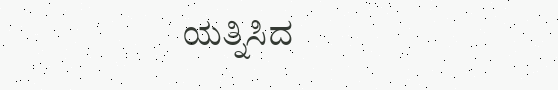ಯತ್ನಿಸಿದ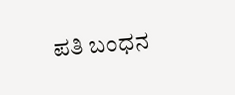ಪತಿ ಬಂಧನ